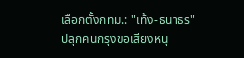เลือกตั้งกทม.: "เท้ง-ธนาธร" ปลุกคนกรุงขอเสียงหนุ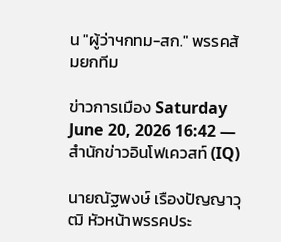น "ผู้ว่าฯกทม-สก." พรรคส้มยกทีม

ข่าวการเมือง Saturday June 20, 2026 16:42 —สำนักข่าวอินโฟเควสท์ (IQ)

นายณัฐพงษ์ เรืองปัญญาวุฒิ หัวหน้าพรรคประ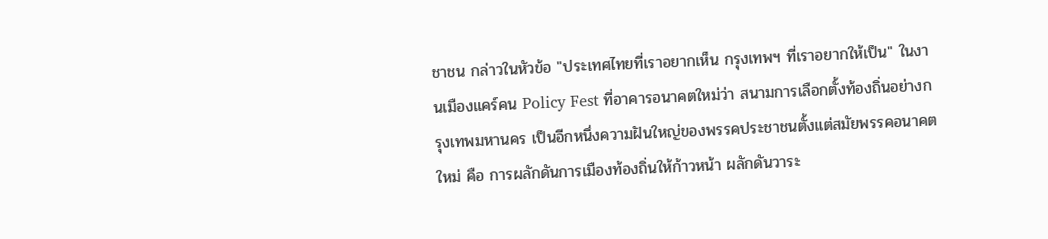ชาชน กล่าวในหัวข้อ "ประเทศไทยที่เราอยากเห็น กรุงเทพฯ ที่เราอยากให้เป็น" ในงานเมืองแคร์คน Policy Fest ที่อาคารอนาคตใหม่ว่า สนามการเลือกตั้งท้องถิ่นอย่างกรุงเทพมหานคร เป็นอีกหนึ่งความฝันใหญ่ของพรรคประชาชนตั้งแต่สมัยพรรคอนาคตใหม่ คือ การผลักดันการเมืองท้องถิ่นให้ก้าวหน้า ผลักดันวาระ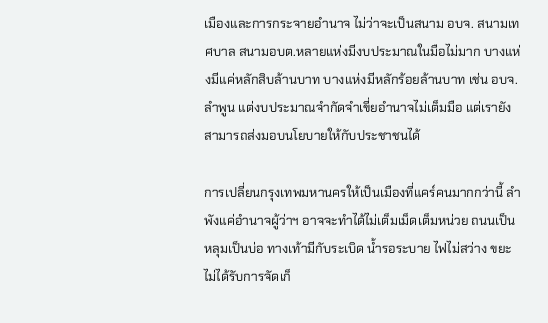เมืองและการกระจายอำนาจ ไม่ว่าจะเป็นสนาม อบจ. สนามเทศบาล สนามอบต.หลายแห่งมีงบประมาณในมือไม่มาก บางแห่งมีแค่หลักสิบล้านบาท บางแห่งมีหลักร้อยล้านบาท เช่น อบจ.ลำพูน แต่งบประมาณจำกัดจำเขี่ยอำนาจไม่เต็มมือ แต่เรายังสามารถส่งมอบนโยบายให้กับประชาชนได้

การเปลี่ยนกรุงเทพมหานครให้เป็นเมืองที่แคร์คนมากกว่านี้ ลำพังแค่อำนาจผู้ว่าฯ อาจจะทำได้ไม่เต็มเม็ดเต็มหน่วย ถนนเป็นหลุมเป็นบ่อ ทางเท้ามีกับระเบิด น้ำรอระบาย ไฟไม่สว่าง ขยะไม่ได้รับการจัดเก็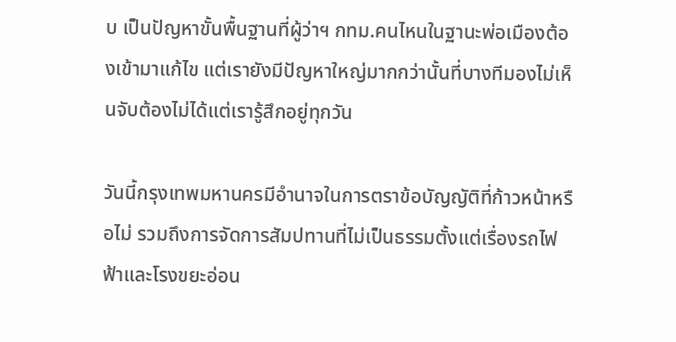บ เป็นปัญหาขั้นพื้นฐานที่ผู้ว่าฯ กทม.คนไหนในฐานะพ่อเมืองต้องเข้ามาแก้ไข แต่เรายังมีปัญหาใหญ่มากกว่านั้นที่บางทีมองไม่เห็นจับต้องไม่ได้แต่เรารู้สึกอยู่ทุกวัน

วันนี้กรุงเทพมหานครมีอำนาจในการตราข้อบัญญัติที่ก้าวหน้าหรือไม่ รวมถึงการจัดการสัมปทานที่ไม่เป็นธรรมตั้งแต่เรื่องรถไฟฟ้าและโรงขยะอ่อน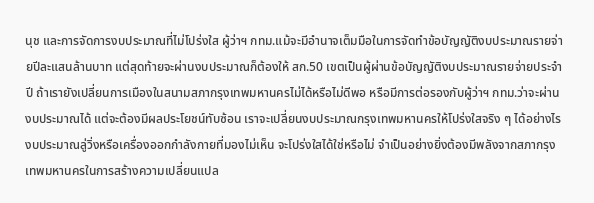นุช และการจัดการงบประมาณที่ไม่โปร่งใส ผู้ว่าฯ กทม.แม้จะมีอำนาจเต็มมือในการจัดทำข้อบัญญัติงบประมาณรายจ่ายปีละแสนล้านบาท แต่สุดท้ายจะผ่านงบประมาณก็ต้องให้ สก.50 เขตเป็นผู้ผ่านข้อบัญญัติงบประมาณรายจ่ายประจำปี ถ้าเรายังเปลี่ยนการเมืองในสนามสภากรุงเทพมหานครไม่ได้หรือไม่ดีพอ หรือมีการต่อรองกับผู้ว่าฯ กทม.ว่าจะผ่านงบประมาณได้ แต่จะต้องมีผลประโยชน์ทับซ้อน เราจะเปลี่ยนงบประมาณกรุงเทพมหานครให้โปร่งใสจริง ๆ ได้อย่างไร งบประมาณลู่วิ่งหรือเครื่องออกกำลังกายที่มองไม่เห็น จะโปร่งใสได้ใช่หรือไม่ จำเป็นอย่างยิ่งต้องมีพลังจากสภากรุงเทพมหานครในการสร้างความเปลี่ยนแปล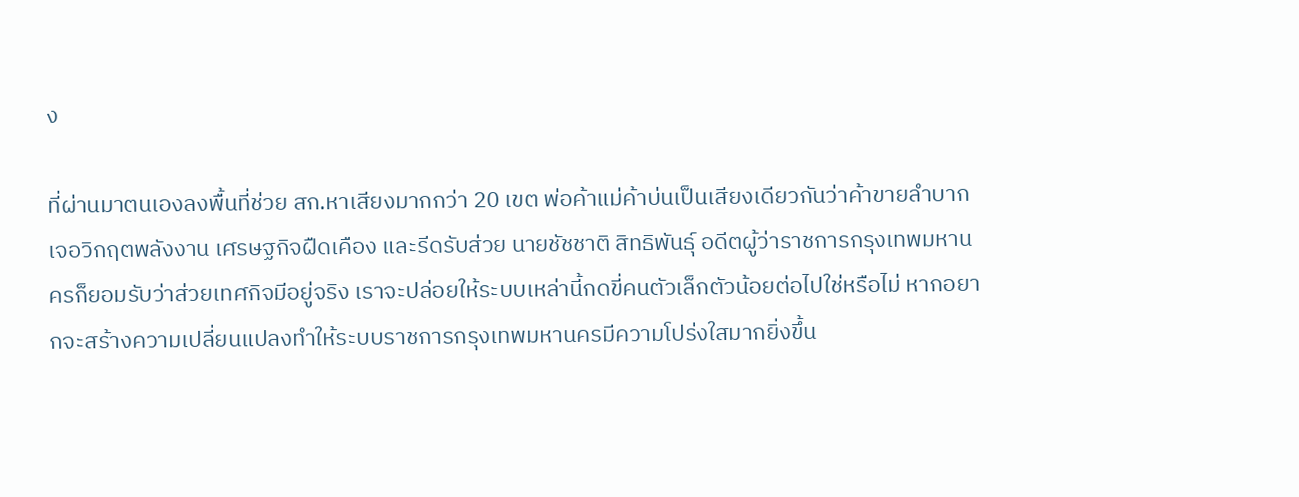ง

ที่ผ่านมาตนเองลงพื้นที่ช่วย สก.หาเสียงมากกว่า 20 เขต พ่อค้าแม่ค้าบ่นเป็นเสียงเดียวกันว่าค้าขายลำบาก เจอวิกฤตพลังงาน เศรษฐกิจฝืดเคือง และรีดรับส่วย นายชัชชาติ สิทธิพันธุ์ อดีตผู้ว่าราชการกรุงเทพมหานครก็ยอมรับว่าส่วยเทศกิจมีอยู่จริง เราจะปล่อยให้ระบบเหล่านี้กดขี่คนตัวเล็กตัวน้อยต่อไปใช่หรือไม่ หากอยากจะสร้างความเปลี่ยนแปลงทำให้ระบบราชการกรุงเทพมหานครมีความโปร่งใสมากยิ่งขึ้น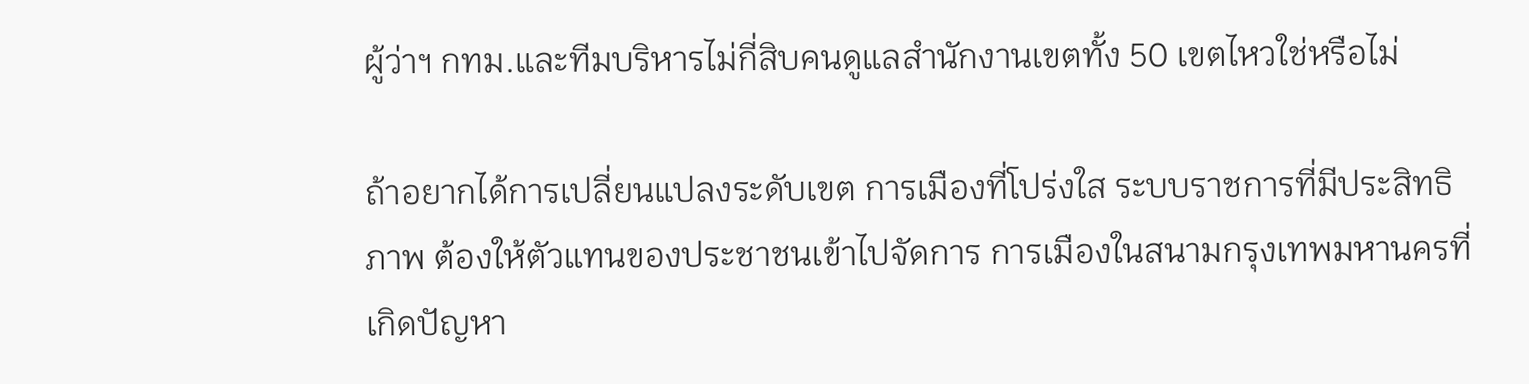ผู้ว่าฯ กทม.และทีมบริหารไม่กี่สิบคนดูแลสำนักงานเขตทั้ง 50 เขตไหวใช่หรือไม่

ถ้าอยากได้การเปลี่ยนแปลงระดับเขต การเมืองที่โปร่งใส ระบบราชการที่มีประสิทธิภาพ ต้องให้ตัวแทนของประชาชนเข้าไปจัดการ การเมืองในสนามกรุงเทพมหานครที่เกิดปัญหา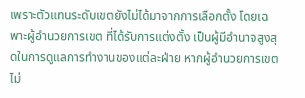เพราะตัวแทนระดับเขตยังไม่ได้มาจากการเลือกตั้ง โดยเฉพาะผู้อำนวยการเขต ที่ได้รับการแต่งตั้ง เป็นผู้มีอำนาจสูงสุดในการดูแลการทำงานของแต่ละฝ่าย หากผู้อำนวยการเขตไม่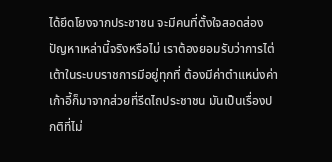ได้ยึดโยงจากประชาชน จะมีคนที่ตั้งใจสอดส่องปัญหาเหล่านี้จริงหรือไม่ เราต้องยอมรับว่าการไต่เต้าในระบบราชการมีอยู่ทุกที่ ต้องมีค่าตำแหน่งค่าเก้าอี้ก็มาจากส่วยที่รีดไถประชาชน มันเป็นเรื่องปกติที่ไม่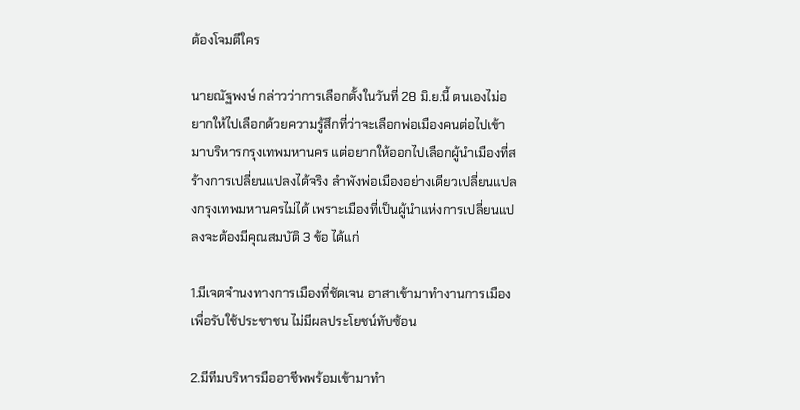ต้องโจมตีใคร

นายณัฐพงษ์ กล่าวว่าการเลือกตั้งในวันที่ 28 มิ.ย.นี้ ตนเองไม่อยากให้ไปเลือกด้วยความรู้สึกที่ว่าจะเลือกพ่อเมืองคนต่อไปเข้ามาบริหารกรุงเทพมหานคร แต่อยากให้ออกไปเลือกผู้นำเมืองที่สร้างการเปลี่ยนแปลงได้จริง ลำพังพ่อเมืองอย่างเดียวเปลี่ยนแปลงกรุงเทพมหานครไม่ได้ เพราะเมืองที่เป็นผู้นำแห่งการเปลี่ยนแปลงจะต้องมีคุณสมบัติ 3 ข้อ ได้แก่

1.มีเจตจำนงทางการเมืองที่ชัดเจน อาสาเข้ามาทำงานการเมืองเพื่อรับใช้ประชาชน ไม่มีผลประโยชน์ทับซ้อน

2.มีทีมบริหารมืออาชีพพร้อมเข้ามาทำ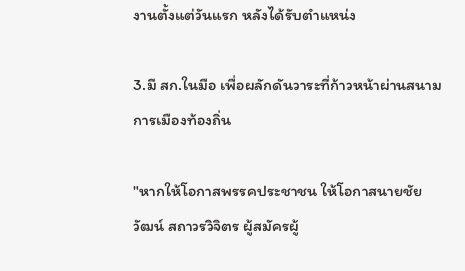งานตั้งแต่วันแรก หลังได้รับตำแหน่ง

3.มี สก.ในมือ เพื่อผลักดันวาระที่ก้าวหน้าผ่านสนามการเมืองท้องถิ่น

"หากให้โอกาสพรรคประชาชน ให้โอกาสนายชัยวัฒน์ สถาวรวิจิตร ผู้สมัครผู้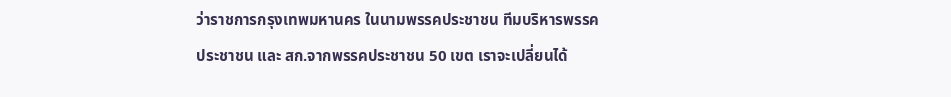ว่าราชการกรุงเทพมหานคร ในนามพรรคประชาชน ทีมบริหารพรรคประชาชน และ สก.จากพรรคประชาชน 50 เขต เราจะเปลี่ยนได้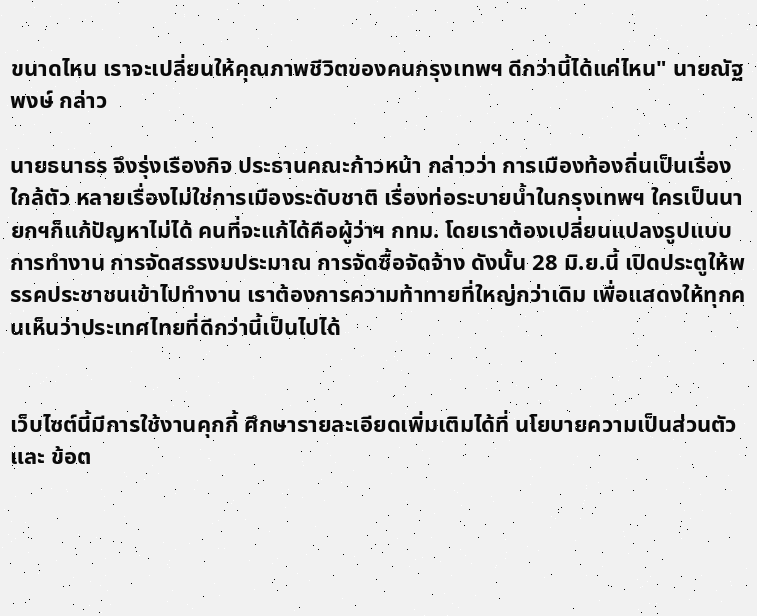ขนาดไหน เราจะเปลี่ยนให้คุณภาพชีวิตของคนกรุงเทพฯ ดีกว่านี้ได้แค่ไหน" นายณัฐพงษ์ กล่าว

นายธนาธร จึงรุ่งเรืองกิจ ประธานคณะก้าวหน้า กล่าวว่า การเมืองท้องถิ่นเป็นเรื่องใกล้ตัว หลายเรื่องไม่ใช่การเมืองระดับชาติ เรื่องท่อระบายน้ำในกรุงเทพฯ ใครเป็นนายกฯก็แก้ปัญหาไม่ได้ คนที่จะแก้ได้คือผู้ว่าฯ กทม. โดยเราต้องเปลี่ยนแปลงรูปแบบการทำงาน การจัดสรรงบประมาณ การจัดซื้อจัดจ้าง ดังนั้น 28 มิ.ย.นี้ เปิดประตูให้พรรคประชาชนเข้าไปทำงาน เราต้องการความท้าทายที่ใหญ่กว่าเดิม เพื่อแสดงให้ทุกคนเห็นว่าประเทศไทยที่ดีกว่านี้เป็นไปได้


เว็บไซต์นี้มีการใช้งานคุกกี้ ศึกษารายละเอียดเพิ่มเติมได้ที่ นโยบายความเป็นส่วนตัว และ ข้อต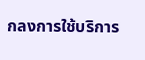กลงการใช้บริการ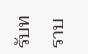รับทราบ